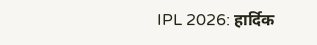IPL 2026: हार्दिक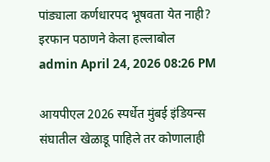पांड्याला कर्णधारपद भूषवता येत नाही? इरफान पठाणने केला हल्लाबोल
admin April 24, 2026 08:26 PM

आयपीएल 2026 स्पर्धेत मुंबई इंडियन्स संघातील खेळाडू पाहिले तर कोणालाही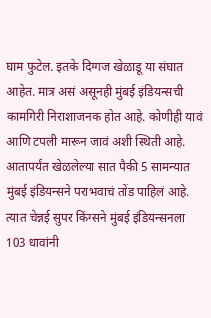घाम फुटेल. इतके दिग्गज खेळाडू या संघात आहेत. मात्र असं असूनही मुंबई इंडियन्सची कामगिरी निराशाजनक होत आहे. कोणीही यावं आणि टपली मारून जावं अशी स्थिती आहे. आतापर्यंत खेळलेल्या सात पैकी 5 सामन्यात मुंबई इंडियन्सने पराभवाचं तोंड पाहिलं आहे. त्यात चेन्नई सुपर किंग्सने मुंबई इंडियन्सनला 103 धावांनी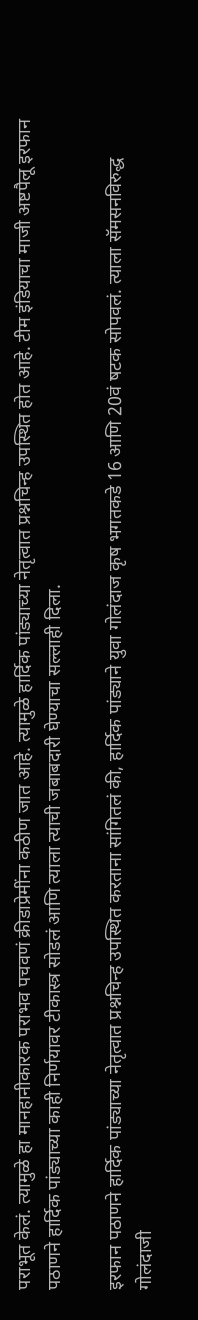पराभूत केलं. त्यामुळे हा मानहानीकारक पराभव पचवणं क्रीडाप्रेमींना कठीण जात आहे. त्यामुळे हार्दिक पांड्याच्या नेतृत्वात प्रश्नचिन्ह उपस्थित होत आहे. टीम इंडियाचा माजी अष्टपैलू इरफान पठाणने हार्दिक पांड्याच्या काही निर्णयावर टीकास्त्र सोडलं आणि त्याला त्याची जबाबदारी घेण्याचा सल्लाही दिला.

इरफान पठाणने हार्दिक पांड्याच्या नेतृत्वात प्रश्नचिन्ह उपस्थित करताना सांगितलं की, हार्दिक पांड्याने युवा गोलंदाज कृष भगतकडे 16 आणि 20वं षटक सोपवलं. त्याला सॅमसनविरुद्ध गोलंदाजी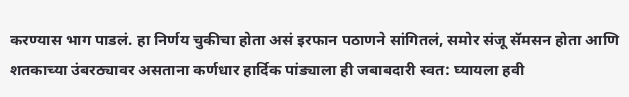करण्यास भाग पाडलं. हा निर्णय चुकीचा होता असं इरफान पठाणने सांगितलं, समोर संजू सॅमसन होता आणि शतकाच्या उंबरठ्यावर असताना कर्णधार हार्दिक पांड्याला ही जबाबदारी स्वत: घ्यायला हवी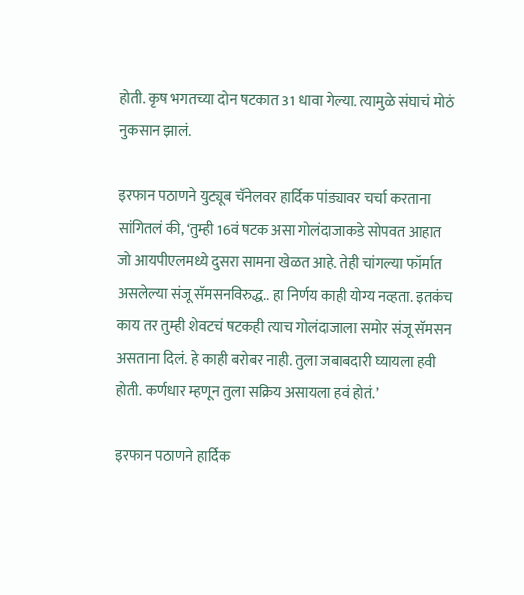होती. कृष भगतच्या दोन षटकात 31 धावा गेल्या. त्यामुळे संघाचं मोठं नुकसान झालं.

इरफान पठाणने युट्यूब चॅनेलवर हार्दिक पांड्यावर चर्चा करताना सांगितलं की, ‘तुम्ही 16वं षटक असा गोलंदाजाकडे सोपवत आहात जो आयपीएलमध्ये दुसरा सामना खेळत आहे. तेही चांगल्या फॉर्मात असलेल्या संजू सॅमसनविरुद्ध.. हा निर्णय काही योग्य नव्हता. इतकंच काय तर तुम्ही शेवटचं षटकही त्याच गोलंदाजाला समोर संजू सॅमसन असताना दिलं. हे काही बरोबर नाही. तुला जबाबदारी घ्यायला हवी होती. कर्णधार म्हणून तुला सक्रिय असायला हवं होतं.’

इरफान पठाणने हार्दिक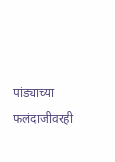पांड्याच्या फलंदाजीवरही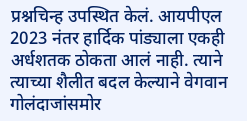प्रश्नचिन्ह उपस्थित केलं. आयपीएल 2023 नंतर हार्दिक पांड्याला एकही अर्धशतक ठोकता आलं नाही. त्याने त्याच्या शैलीत बदल केल्याने वेगवान गोलंदाजांसमोर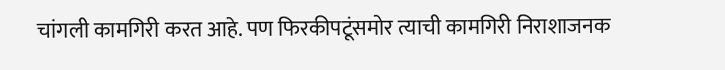चांगली कामगिरी करत आहे. पण फिरकीपटूंसमोर त्याची कामगिरी निराशाजनक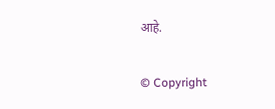आहे.

© Copyright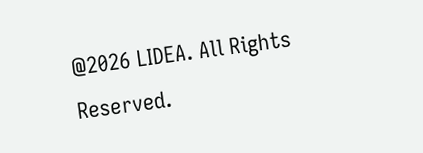@2026 LIDEA. All Rights Reserved.